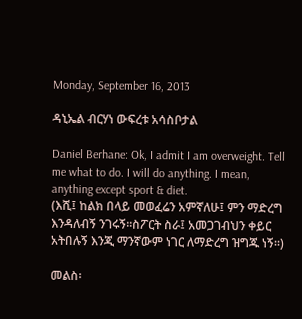Monday, September 16, 2013

ዳኒኤል ብርሃነ ውፍረቱ አሳስቦታል

Daniel Berhane: Ok, I admit I am overweight. Tell me what to do. I will do anything. I mean, anything except sport & diet.
(እሺ፤ ከልክ በላይ መወፈሬን አምኛለሁ፤ ምን ማድረግ እንዳለብኝ ንገሩኝ፡፡ስፖርት ስራ፤ አመጋገብህን ቀይር አትበሉኝ እንጂ ማንኛውም ነገር ለማድረግ ዝግጁ ነኝ፡፡)

መልስ፡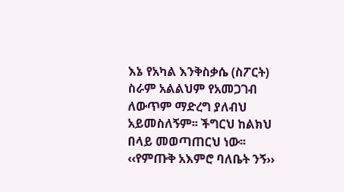እኔ የአካል እንቅስቃሴ (ስፖርት) ስራም አልልህም የአመጋገብ ለውጥም ማድረግ ያለብህ አይመስለኝም፡፡ ችግርህ ከልክህ በላይ መወጣጠርህ ነው፡፡ ‹‹የምጡቅ አእምሮ ባለቤት ንኝ››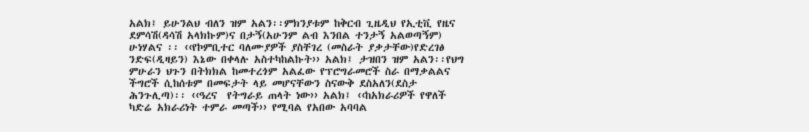አልክ፤ ይሁንልህ ብለን ዝም አልን፡፡ምክንያቱም ከቅርብ ጊዜዲህ የኢቲቪ የዜና ደምሳሽ(ዳሳሽ አላክኩም)ና በታኝ(አሁንም ልብ እንበል ተንታኝ አልወጣኝም) ሁነሃልና ፡፡ ‹‹የኮምቢተር ባለሙያዎች ያስቸገረ (መስራት ያቃታቸው)የድረገፅ ንድፍ(ዲዛይን) እኔው በቀላሉ አስተካከልኩት›› አልክ፤ ታዝበን ዝም አልን፡፡የህግ ምሁራን ህጉን በትክክል ከመተረጎም አልፈው የፕሮግራመሮች ስራ በማቃልልና  ችግሮች ሲከሰቱም በመፍታት ላይ መሆናቸውን ስናውቅ ደስአለን(ደስታ ሕንጉሊጣ)፡፡ ‹‹ዓረና  የትግራይ ጠላት ነው›› አልክ፤ ‹‹ከአክራሪዎች የዋለች ካድሬ አክራሪነት ተምራ መጣች›› የሚባል የአበው አባባል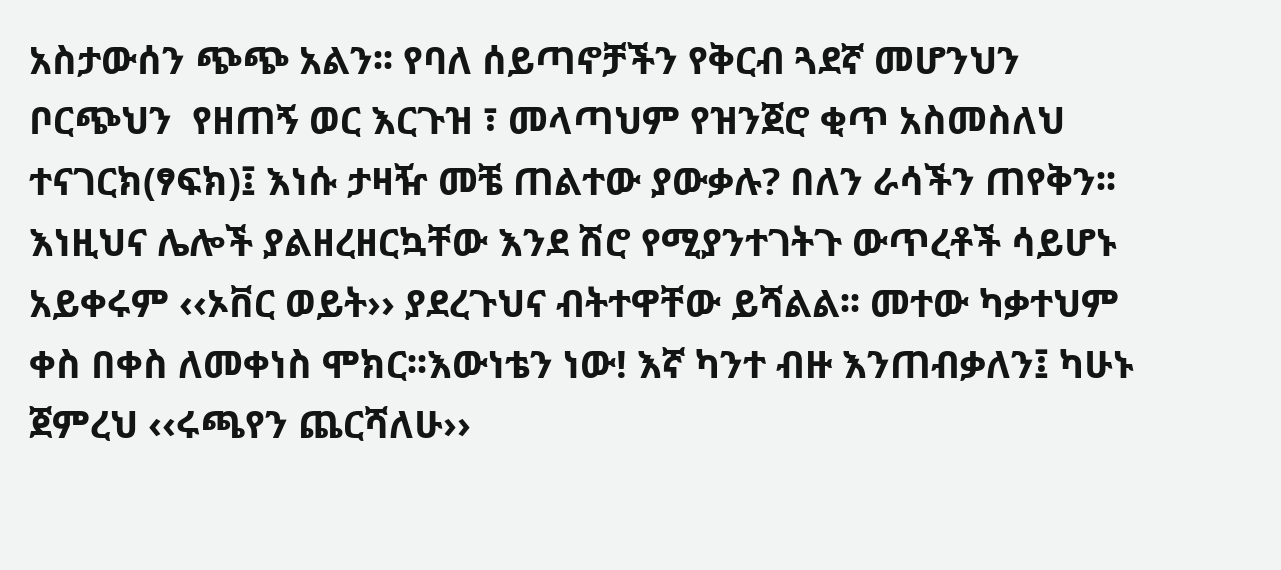አስታውሰን ጭጭ አልን፡፡ የባለ ሰይጣኖቻችን የቅርብ ጓደኛ መሆንህን ቦርጭህን  የዘጠኝ ወር እርጉዝ ፣ መላጣህም የዝንጀሮ ቂጥ አስመስለህ ተናገርክ(ፃፍክ)፤ እነሱ ታዛዥ መቼ ጠልተው ያውቃሉ? በለን ራሳችን ጠየቅን፡፡ እነዚህና ሌሎች ያልዘረዘርኳቸው እንደ ሽሮ የሚያንተገትጉ ውጥረቶች ሳይሆኑ አይቀሩም ‹‹ኦቨር ወይት›› ያደረጉህና ብትተዋቸው ይሻልል፡፡ መተው ካቃተህም ቀስ በቀስ ለመቀነስ ሞክር፡፡እውነቴን ነው! እኛ ካንተ ብዙ እንጠብቃለን፤ ካሁኑ ጀምረህ ‹‹ሩጫየን ጨርሻለሁ››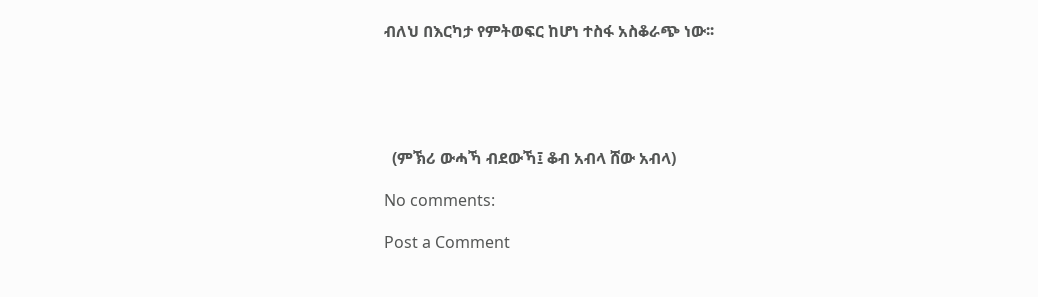ብለህ በእርካታ የምትወፍር ከሆነ ተስፋ አስቆራጭ ነው፡፡





  (ምኽሪ ውሓኻ ብደውኻ፤ ቆብ አብላ ሸው አብላ)

No comments:

Post a Comment